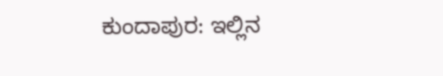ಕುಂದಾಪುರ: ಇಲ್ಲಿನ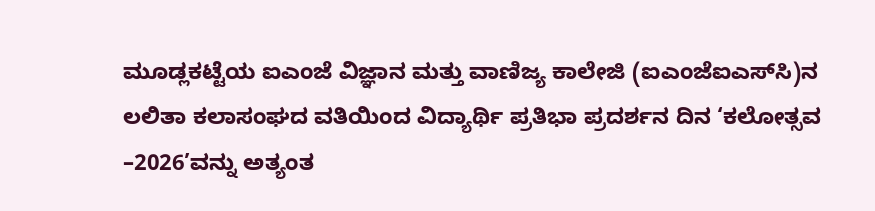ಮೂಡ್ಲಕಟ್ಟೆಯ ಐಎಂಜೆ ವಿಜ್ಞಾನ ಮತ್ತು ವಾಣಿಜ್ಯ ಕಾಲೇಜಿ (ಐಎಂಜೆಐಎಸ್‌ಸಿ)ನ ಲಲಿತಾ ಕಲಾಸಂಘದ ವತಿಯಿಂದ ವಿದ್ಯಾರ್ಥಿ ಪ್ರತಿಭಾ ಪ್ರದರ್ಶನ ದಿನ ‘ಕಲೋತ್ಸವ –2026’ವನ್ನು ಅತ್ಯಂತ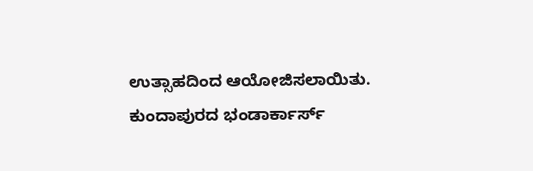ಉತ್ಸಾಹದಿಂದ ಆಯೋಜಿಸಲಾಯಿತು. ಕುಂದಾಪುರದ ಭಂಡಾರ್ಕಾರ್ಸ್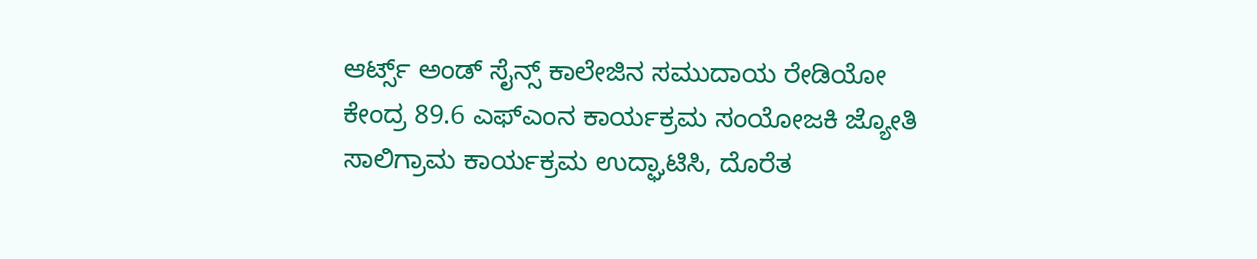ಆರ್ಟ್ಸ್ ಅಂಡ್ ಸೈನ್ಸ್ ಕಾಲೇಜಿನ ಸಮುದಾಯ ರೇಡಿಯೋ ಕೇಂದ್ರ 89.6 ಎಫ್‌ಎಂನ ಕಾರ್ಯಕ್ರಮ ಸಂಯೋಜಕಿ ಜ್ಯೋತಿ ಸಾಲಿಗ್ರಾಮ ಕಾರ್ಯಕ್ರಮ ಉದ್ಘಾಟಿಸಿ, ದೊರೆತ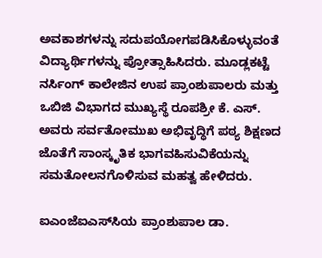ಅವಕಾಶಗಳನ್ನು ಸದುಪಯೋಗಪಡಿಸಿಕೊಳ್ಳುವಂತೆ ವಿದ್ಯಾರ್ಥಿಗಳನ್ನು ಪ್ರೋತ್ಸಾಹಿಸಿದರು. ಮೂಡ್ಲಕಟ್ಟೆ ನರ್ಸಿಂಗ್ ಕಾಲೇಜಿನ ಉಪ ಪ್ರಾಂಶುಪಾಲರು ಮತ್ತು ಒಬಿಜಿ ವಿಭಾಗದ ಮುಖ್ಯಸ್ಥೆ ರೂಪಶ್ರೀ ಕೆ. ಎಸ್. ಅವರು ಸರ್ವತೋಮುಖ ಅಭಿವೃದ್ಧಿಗೆ ಪಠ್ಯ ಶಿಕ್ಷಣದ ಜೊತೆಗೆ ಸಾಂಸ್ಕೃತಿಕ ಭಾಗವಹಿಸುವಿಕೆಯನ್ನು ಸಮತೋಲನಗೊಳಿಸುವ ಮಹತ್ವ ಹೇಳಿದರು.

ಐಎಂಜೆಐಎಸ್‌ಸಿಯ ಪ್ರಾಂಶುಪಾಲ ಡಾ.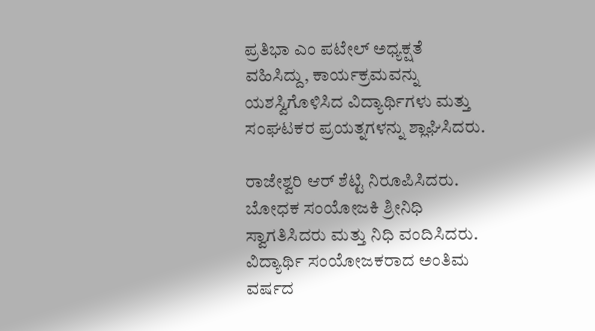ಪ್ರತಿಭಾ ಎಂ ಪಟೇಲ್ ಅಧ್ಯಕ್ಷತೆ ವಹಿಸಿದ್ದು, ಕಾರ್ಯಕ್ರಮವನ್ನು ಯಶಸ್ವಿಗೊಳಿಸಿದ ವಿದ್ಯಾರ್ಥಿಗಳು ಮತ್ತು ಸಂಘಟಕರ ಪ್ರಯತ್ನಗಳನ್ನು ಶ್ಲಾಘಿಸಿದರು.

ರಾಜೇಶ್ವರಿ ಆರ್ ಶೆಟ್ಟಿ ನಿರೂಪಿಸಿದರು. ಬೋಧಕ ಸಂಯೋಜಕಿ ಶ್ರೀನಿಧಿ ಸ್ವಾಗತಿಸಿದರು ಮತ್ತು ನಿಧಿ ವಂದಿಸಿದರು. ವಿದ್ಯಾರ್ಥಿ ಸಂಯೋಜಕರಾದ ಅಂತಿಮ ವರ್ಷದ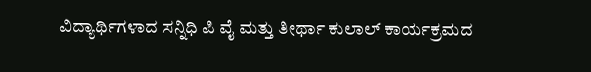ವಿದ್ಯಾರ್ಥಿಗಳಾದ ಸನ್ನಿಧಿ ಪಿ ವೈ ಮತ್ತು ತೀರ್ಥಾ ಕುಲಾಲ್ ಕಾರ್ಯಕ್ರಮದ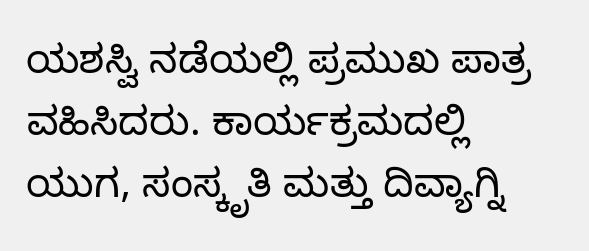ಯಶಸ್ವಿ ನಡೆಯಲ್ಲಿ ಪ್ರಮುಖ ಪಾತ್ರ ವಹಿಸಿದರು. ಕಾರ್ಯಕ್ರಮದಲ್ಲಿ ಯುಗ, ಸಂಸ್ಕೃತಿ ಮತ್ತು ದಿವ್ಯಾಗ್ನಿ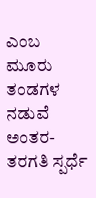ಎಂಬ ಮೂರು ತಂಡಗಳ ನಡುವೆ ಅಂತರ-ತರಗತಿ ಸ್ಪರ್ಧೆ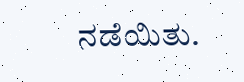ನಡೆಯಿತು.